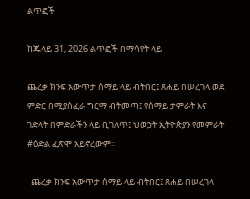ልጥፎች

ከጁላይ 31, 2026 ልጥፎች በማሳየት ላይ

ጨረቃ ክንፍ አውጥታ ሰማይ ላይ ብትበር፤ ጸሐይ በሠረገላ ወደ ምድር በሚያስፈራ ግርማ ብትመጣ፤ የሰማይ ታምራት እና ገድላት በምድራችን ላይ ቢገለጥ፤ ህወኃት ኢትዮጵያን የመምራት #ዕድል ፈጽሞ አይኖረውም።

  ጨረቃ ክንፍ አውጥታ ሰማይ ላይ ብትበር፤ ጸሐይ በሠረገላ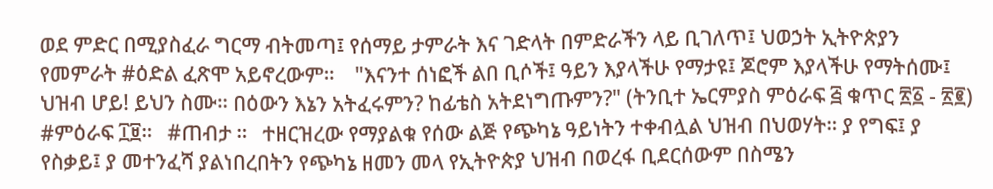ወደ ምድር በሚያስፈራ ግርማ ብትመጣ፤ የሰማይ ታምራት እና ገድላት በምድራችን ላይ ቢገለጥ፤ ህወኃት ኢትዮጵያን የመምራት #ዕድል ፈጽሞ አይኖረውም።    "እናንተ ሰነፎች ልበ ቢሶች፤ ዓይን እያላችሁ የማታዩ፤ ጆሮም እያላችሁ የማትሰሙ፤ ህዝብ ሆይ! ይህን ስሙ። በዕውን እኔን አትፈሩምን? ከፊቴስ አትደነግጡምን?" (ትንቢተ ኤርምያስ ምዕራፍ ፭ ቁጥር ፳፩ - ፳፪)   #ምዕራፍ ፲፱።   #ጠብታ ።   ተዘርዝረው የማያልቁ የሰው ልጅ የጭካኔ ዓይነትን ተቀብሏል ህዝብ በህወሃት። ያ የግፍ፤ ያ የስቃይ፤ ያ መተንፈሻ ያልነበረበትን የጭካኔ ዘመን መላ የኢትዮጵያ ህዝብ በወረፋ ቢደርሰውም በስሜን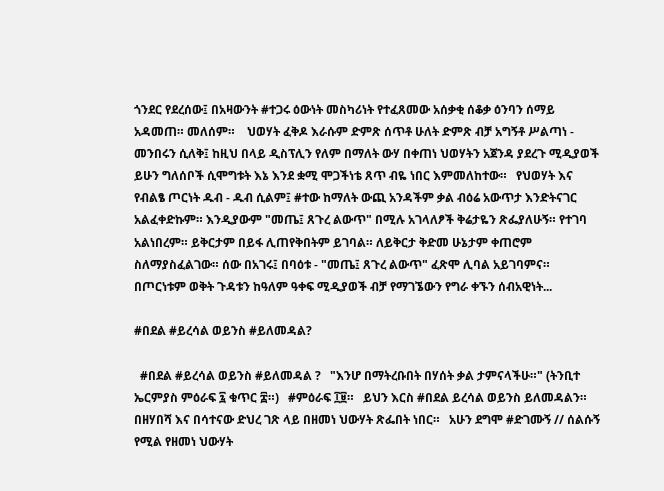ጎንደር የደረሰው፤ በአዛውንት #ተጋሩ ዕውነት መስካሪነት የተፈጸመው አሰቃቂ ሰቆቃ ዕንባን ሰማይ አዳመጠ። መለሰም።    ህወሃት ፈቅዶ እራሱም ድምጽ ሰጥቶ ሁለት ድምጽ ብቻ አግኝቶ ሥልጣነ - መንበሩን ሲለቅ፤ ከዚህ በላይ ዲስፕሊን የለም በማለት ውሃ በቀጠነ ህወሃትን አጀንዳ ያደረጉ ሚዲያወች ይሁን ግለሰቦች ሲሞግቱት እኔ እንደ ቋሚ ሞጋችነቴ ጸጥ ብዬ ነበር እምመለከተው።   የህወሃት እና የብልፄ ጦርነት ዱብ - ዱብ ሲልም፤ #ተው ከማለት ውጪ አንዳችም ቃል ብዕሬ አውጥታ እንድትናገር አልፈቀድኩም። እንዲያውም "መጤ፤ ጸጉረ ልውጥ" በሚሉ አገላለፆች ቅሬታዬን ጽፌያለሁኝ። የተገባ አልነበረም። ይቅርታም በይፋ ሊጠየቅበትም ይገባል። ለይቅርታ ቅድመ ሁኔታም ቀጠሮም ስለማያስፈልገው። ሰው በአገሩ፤ በባዕቱ - "መጤ፤ ጸጉረ ልውጥ" ፈጽሞ ሊባል አይገባምና።   በጦርነቱም ወቅት ጉዳቱን ከዓለም ዓቀፍ ሚዲያወች ብቻ የማገኜውን የግራ ቀኙን ሰብአዊነት...

#በደል #ይረሳል ወይንስ #ይለመዳል?

  #በደል #ይረሳል ወይንስ #ይለመዳል ?   "እንሆ በማትረቡበት በሃሰት ቃል ታምናላችሁ።" (ትንቢተ ኤርምያስ ምዕራፍ ፯ ቁጥር ፰።)   #ምዕራፍ ፲፱።   ይህን እርስ #በደል ይረሳል ወይንስ ይለመዳልን። በዘሃበሻ እና በሳተናው ድህረ ገጽ ላይ በዘመነ ህውሃት ጽፌበት ነበር።   አሁን ደግሞ #ድገሙኝ // ሰልሱኝ የሚል የዘመነ ህውሃት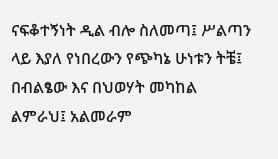ናፍቆተኝነት ዲል ብሎ ስለመጣ፤ ሥልጣን ላይ እያለ የነበረውን የጭካኔ ሁነቱን ትቼ፤ በብልፄው እና በህወሃት መካከል ልምራህ፤ አልመራም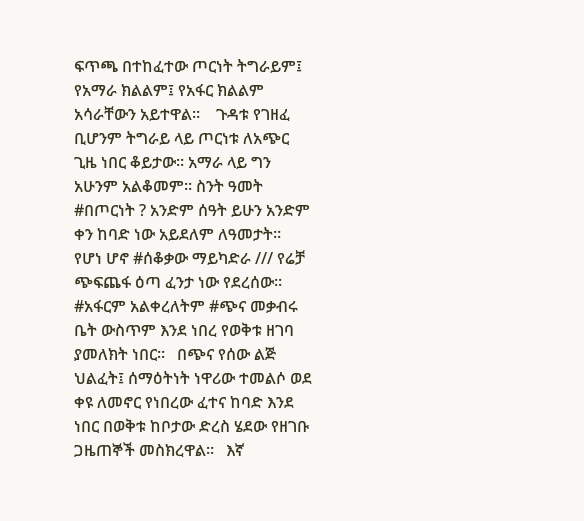ፍጥጫ በተከፈተው ጦርነት ትግራይም፤ የአማራ ክልልም፤ የአፋር ክልልም አሳራቸውን አይተዋል።    ጉዳቱ የገዘፈ ቢሆንም ትግራይ ላይ ጦርነቱ ለአጭር ጊዜ ነበር ቆይታው። አማራ ላይ ግን አሁንም አልቆመም። ስንት ዓመት #በጦርነት ? አንድም ሰዓት ይሁን አንድም ቀን ከባድ ነው አይደለም ለዓመታት።    የሆነ ሆኖ #ሰቆቃው ማይካድራ /// የሬቻ ጭፍጨፋ ዕጣ ፈንታ ነው የደረሰው። #አፋርም አልቀረለትም #ጭና መቃብሩ ቤት ውስጥም እንደ ነበረ የወቅቱ ዘገባ ያመለክት ነበር።   በጭና የሰው ልጅ ህልፈት፤ ሰማዕትነት ነዋሪው ተመልሶ ወደ ቀዩ ለመኖር የነበረው ፈተና ከባድ እንደ ነበር በወቅቱ ከቦታው ድረስ ሄደው የዘገቡ ጋዜጠኞች መስክረዋል።   እኛ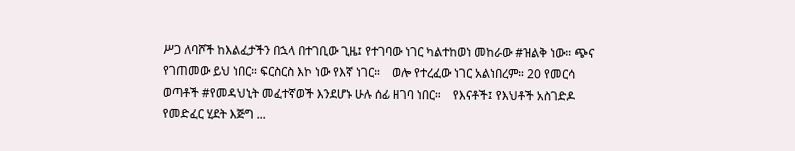ሥጋ ለባሾች ከእልፈታችን በኋላ በተገቢው ጊዜ፤ የተገባው ነገር ካልተከወነ መከራው #ዝልቅ ነው። ጭና የገጠመው ይህ ነበር። ፍርስርስ እኮ ነው የእኛ ነገር።    ወሎ የተረፈው ነገር አልነበረም። 20 የመርሳ ወጣቶች #የመዳህኒት መፈተኛወች እንደሆኑ ሁሉ ሰፊ ዘገባ ነበር።    የእናቶች፤ የእህቶች አስገድዶ የመድፈር ሂደት እጅግ ...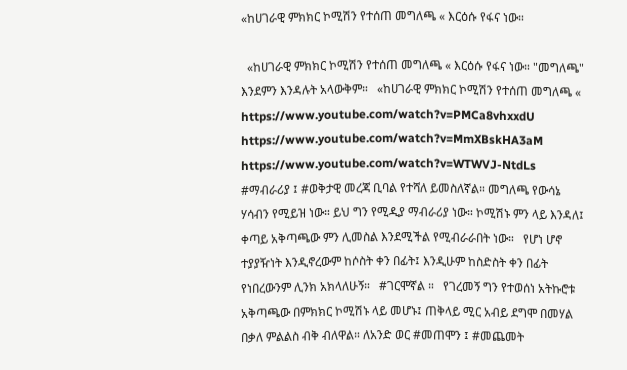«ከሀገራዊ ምክክር ኮሚሽን የተሰጠ መግለጫ « እርዕሱ የፋና ነው።

  «ከሀገራዊ ምክክር ኮሚሽን የተሰጠ መግለጫ « እርዕሱ የፋና ነው። "መግለጫ" እንደምን እንዳሉት አላውቅም።   «ከሀገራዊ ምክክር ኮሚሽን የተሰጠ መግለጫ «    https://www.youtube.com/watch?v=PMCa8vhxxdU https://www.youtube.com/watch?v=MmXBskHA3aM https://www.youtube.com/watch?v=WTWVJ-NtdLs   #ማብራሪያ ፤ #ወቅታዊ መረጃ ቢባል የተሻለ ይመስለኛል። መግለጫ የውሳኔ ሃሳብን የሚይዝ ነው። ይህ ግን የሚዲያ ማብራሪያ ነው። ኮሚሽኑ ምን ላይ እንዳለ፤ ቀጣይ አቅጣጫው ምን ሊመስል እንደሚችል የሚብራራበት ነው።   የሆነ ሆኖ ተያያዥነት እንዲኖረውም ከሶስት ቀን በፊት፤ እንዲሁም ከስድስት ቀን በፊት የነበረውንም ሊንክ አክላለሁኝ።   #ገርሞኛል ።   የገረመኝ ግን የተወሰነ አትኩሮቱ አቅጣጫው በምክክር ኮሚሽኑ ላይ መሆኑ፤ ጠቅላይ ሚር አብይ ደግሞ በመሃል በቃለ ምልልስ ብቅ ብለዋል። ለአንድ ወር #መጠሞን ፤ #መጨመት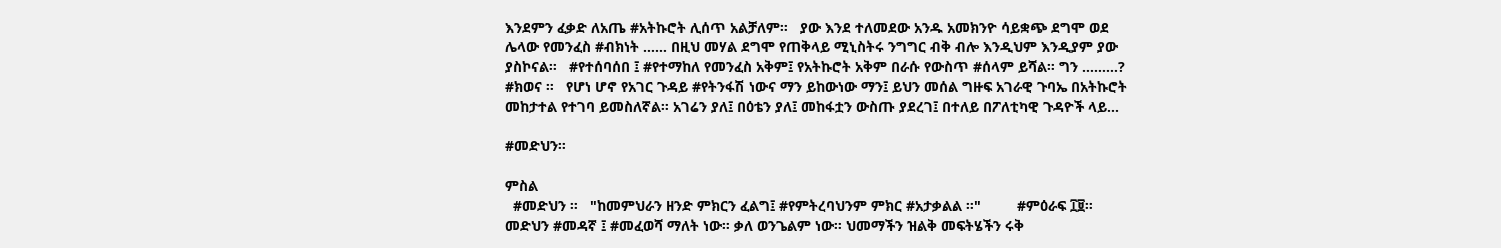እንደምን ፈቃድ ለአጤ #አትኩሮት ሊሰጥ አልቻለም።   ያው እንደ ተለመደው አንዱ አመክንዮ ሳይቋጭ ደግሞ ወደ ሌላው የመንፈስ #ብክነት …… በዚህ መሃል ደግሞ የጠቅላይ ሚኒስትሩ ንግግር ብቅ ብሎ እንዲህም እንዲያም ያው ያስኮናል።   #የተሰባሰበ ፤ #የተማከለ የመንፈስ አቅም፤ የአትኩሮት አቅም በራሱ የውስጥ #ሰላም ይሻል። ግን ………?   #ክወና ።   የሆነ ሆኖ የአገር ጉዳይ #የትንፋሽ ነውና ማን ይከውነው ማን፤ ይህን መሰል ግዙፍ አገራዊ ጉባኤ በአትኩሮት መከታተል የተገባ ይመስለኛል። አገሬን ያለ፤ በዕቴን ያለ፤ መከፋቷን ውስጡ ያደረገ፤ በተለይ በፖለቲካዊ ጉዳዮች ላይ...

#መድህን።

ምስል
  #መድህን ።   "ከመምህራን ዘንድ ምክርን ፈልግ፤ #የምትረባህንም ምክር #አታቃልል ።"         #ምዕራፍ ፲፱።   መድህን #መዳኛ ፤ #መፈወሻ ማለት ነው። ቃለ ወንጌልም ነው። ህመማችን ዝልቅ መፍትሄችን ሩቅ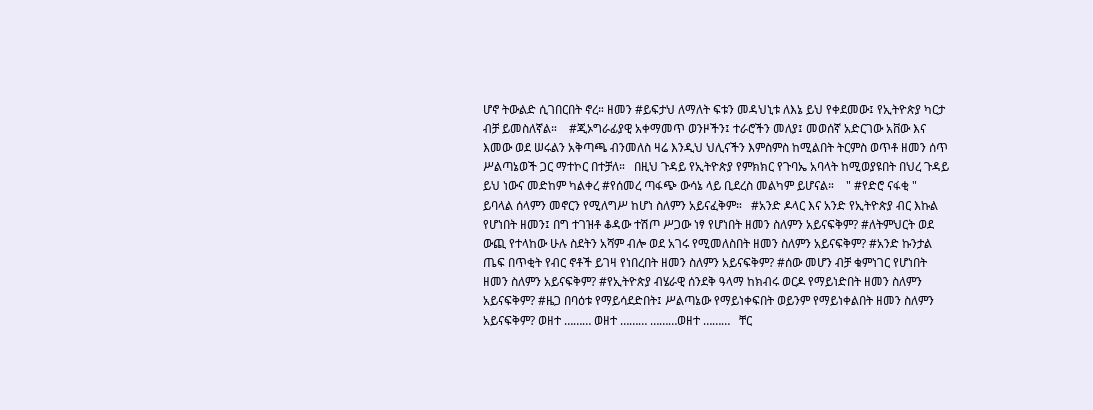ሆኖ ትውልድ ሲገበርበት ኖረ። ዘመን #ይፍታህ ለማለት ፍቱን መዳህኒቱ ለእኔ ይህ የቀደመው፤ የኢትዮጵያ ካርታ ብቻ ይመስለኛል።    #ጂኦግራፊያዊ አቀማመጥ ወንዞችን፤ ተራሮችን መለያ፤ መወሰኛ አድርገው አቨው እና እመው ወደ ሠሩልን አቅጣጫ ብንመለስ ዛሬ እንዲህ ህሊናችን እምስምስ ከሚልበት ትርምስ ወጥቶ ዘመን ሰጥ ሥልጣኔወች ጋር ማተኮር በተቻለ።   በዚህ ጉዳይ የኢትዮጵያ የምክክር የጉባኤ አባላት ከሚወያዩበት በህረ ጉዳይ ይህ ነውና መድከም ካልቀረ #የሰመረ ጣፋጭ ውሳኔ ላይ ቢደረስ መልካም ይሆናል።    " #የድሮ ናፋቂ " ይባላል ሰላምን መኖርን የሚለግሥ ከሆነ ስለምን አይናፈቅም።   #አንድ ዶላር እና አንድ የኢትዮጵያ ብር እኩል የሆነበት ዘመን፤ በግ ተገዝቶ ቆዳው ተሽጦ ሥጋው ነፃ የሆነበት ዘመን ስለምን አይናፍቅም? #ለትምህርት ወደ ውጪ የተላከው ሁሉ ስደትን አሻም ብሎ ወደ አገሩ የሚመለስበት ዘመን ስለምን አይናፍቅም? #አንድ ኩንታል ጤፍ በጥቂት የብር ኖቶች ይገዛ የነበረበት ዘመን ስለምን አይናፍቅም? #ሰው መሆን ብቻ ቁምነገር የሆነበት ዘመን ስለምን አይናፍቅም? #የኢትዮጵያ ብሄራዊ ሰንደቅ ዓላማ ከክብሩ ወርዶ የማይነድበት ዘመን ስለምን አይናፍቅም? #ዜጋ በባዕቱ የማይሳደድበት፤ ሥልጣኔው የማይነቀፍበት ወይንም የማይነቀልበት ዘመን ስለምን አይናፍቅም? ወዘተ ……… ወዘተ ……… ………ወዘተ ………   ቸር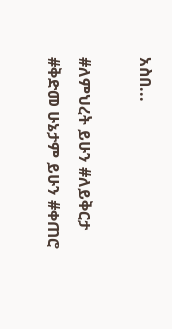አስበ...

#ለምህረት ይሁን #ለይቅርታ #ቅድመ ሁኔታም ይሁን #ቀጠሮ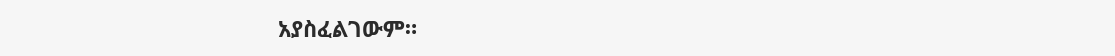አያስፈልገውም።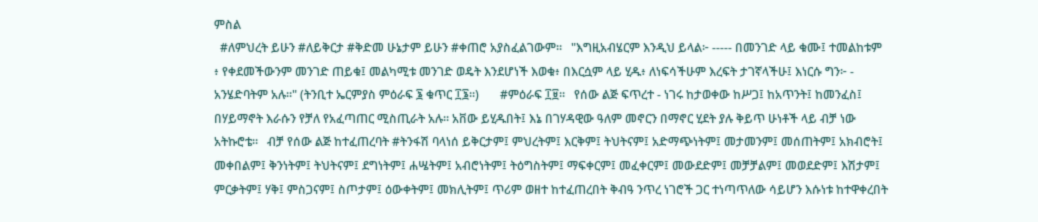ምስል
  #ለምህረት ይሁን #ለይቅርታ #ቅድመ ሁኔታም ይሁን #ቀጠሮ አያስፈልገውም።   "እግዚአብሄርም እንዲህ ይላል፦ ----- በመንገድ ላይ ቁሙ፤ ተመልከቱም ፥ የቀደመችውንም መንገድ ጠይቁ፤ መልካሚቱ መንገድ ወዴት እንደሆነች እወቁ፥ በእርሷም ላይ ሂዱ፥ ለነፍሳችሁም እረፍት ታገኛላችሁ፤ እነርሱ ግን፦ - አንሄድባትም አሉ።" (ትንቢተ ኤርምያስ ምዕራፍ ፮ ቁጥር ፲፮።)       #ምዕራፍ ፲፱።   የሰው ልጅ ፍጥረተ - ነገሩ ከታወቀው ከሥጋ፤ ከአጥንት፤ ከመንፈስ፤ በሃይማኖት እራሱን የቻለ የአፈጣጠር ሚስጢራት አሉ። አቨው ይሂዱበት፤ እኔ በገሃዳዊው ዓለም መኖርን በማኖር ሂደት ያሉ ቅይጥ ሁነቶች ላይ ብቻ ነው አትኩሮቴ።   ብቻ የሰው ልጅ ከተፈጠረባት #ትንፋሽ ባላነሰ ይቅርታም፤ ምህረትም፤ እርቅም፤ ትህትናም፤ አድማጭነትም፤ መታመንም፤ መሰጠትም፤ አክብሮት፤ መቀበልም፤ ቅንነትም፤ ትህትናም፤ ደግነትም፤ ሐሤትም፤ አብሮነትም፤ ትዕግስትም፤ ማፍቀርም፤ መፈቀርም፤ መውደድም፤ መቻቻልም፤ መወደድም፤ እሽታም፤ ምርቃትም፤ ሃቅ፤ ምስጋናም፤ ስጦታም፤ ዕውቀትም፤ መክሊትም፤ ጥሪም ወዘተ ከተፈጠረበት ቅብዓ ንጥረ ነገሮች ጋር ተነጣጥለው ሳይሆን እሱነቱ ከተዋቀረበት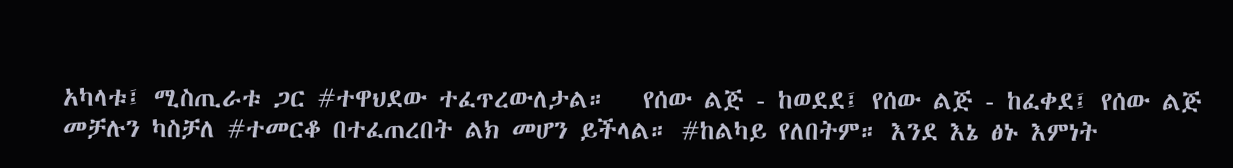አካላቱ፤ ሚስጢራቱ ጋር #ተዋህደው ተፈጥረውለታል።   የሰው ልጅ - ከወደደ፤ የሰው ልጅ - ከፈቀደ፤ የሰው ልጅ መቻሉን ካስቻለ #ተመርቆ በተፈጠረበት ልክ መሆን ይችላል። #ከልካይ የለበትም። እንደ እኔ ፅኑ እምነት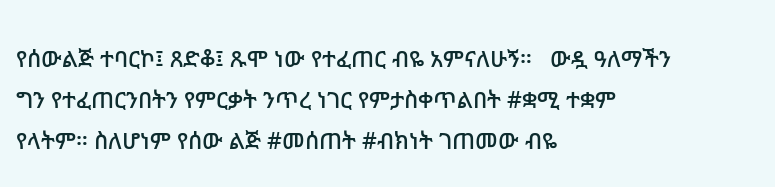የሰውልጅ ተባርኮ፤ ጸድቆ፤ ጹሞ ነው የተፈጠር ብዬ አምናለሁኝ።   ውዷ ዓለማችን ግን የተፈጠርንበትን የምርቃት ንጥረ ነገር የምታስቀጥልበት #ቋሚ ተቋም የላትም። ስለሆነም የሰው ልጅ #መሰጠት #ብክነት ገጠመው ብዬ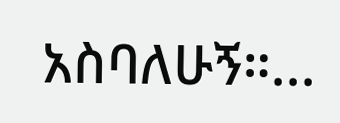አስባለሁኝ።...